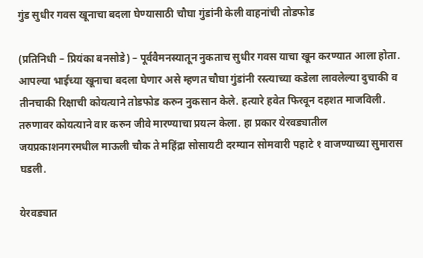गुंड सुधीर गवस खूनाचा बदला घेण्यासाठी चौघा गुंडांनी केली वाहनांची तोडफोड

(प्रतिनिधी – प्रियंका बनसोडे) – पूर्ववैमनस्यातून नुकताच सुधीर गवस याचा खून करण्यात आला होता. आपल्या भाईच्या खूनाचा बदला घेणार असे म्हणत चौघा गुंडांनी रस्त्याच्या कडेला लावलेल्या दुचाकी व तीनचाकी रिक्षाची कोयत्याने तोडफोड करुन नुकसान केले. हत्यारे हवेत फिरवून दहशत माजविली. तरुणावर कोयत्याने वार करुन जीवे मारण्याचा प्रयत्न केला. हा प्रकार येरवड्यातील जयप्रकाशनगरमधील माऊली चौक ते महिंद्रा सोसायटी दरम्यान सोमवारी पहाटे १ वाजण्याच्या सुमारास घडली.

येरवड्यात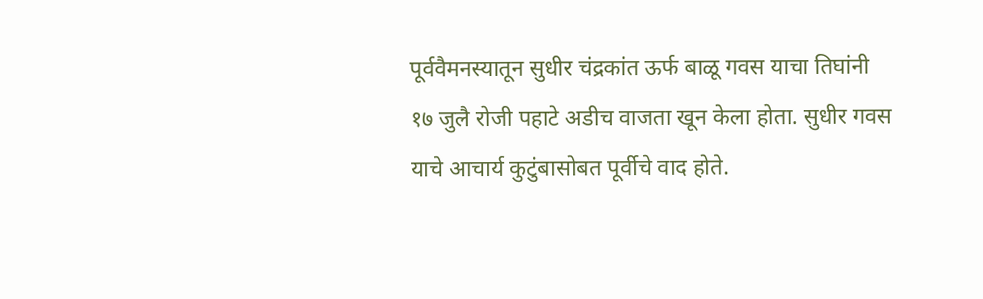पूर्ववैमनस्यातून सुधीर चंद्रकांत ऊर्फ बाळू गवस याचा तिघांनी १७ जुलै रोजी पहाटे अडीच वाजता खून केला होता. सुधीर गवस याचे आचार्य कुटुंबासोबत पूर्वीचे वाद होते.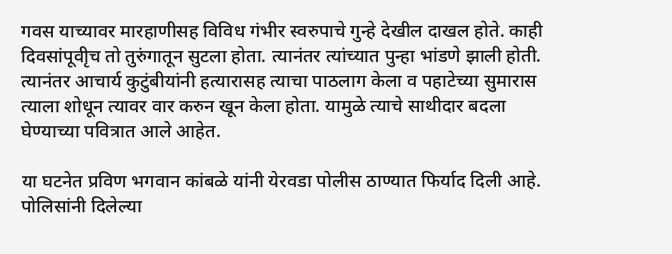गवस याच्यावर मारहाणीसह विविध गंभीर स्वरुपाचे गुन्हे देखील दाखल होते. काही दिवसांपूवीृच तो तुरुंगातून सुटला होता. त्यानंतर त्यांच्यात पुन्हा भांडणे झाली होती. त्यानंतर आचार्य कुटुंबीयांनी हत्यारासह त्याचा पाठलाग केला व पहाटेच्या सुमारास त्याला शोधून त्यावर वार करुन खून केला होता. यामुळे त्याचे साथीदार बदला घेण्याच्या पवित्रात आले आहेत.

या घटनेत प्रविण भगवान कांबळे यांनी येरवडा पोलीस ठाण्यात फिर्याद दिली आहे. पोलिसांनी दिलेल्या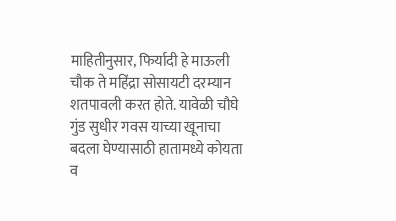माहितीनुसार, फिर्यादी हे माऊली चौक ते महिंद्रा सोसायटी दरम्यान शतपावली करत होते. यावेळी चौघे गुंड सुधीर गवस याच्या खूनाचा बदला घेण्यासाठी हातामध्ये कोयता व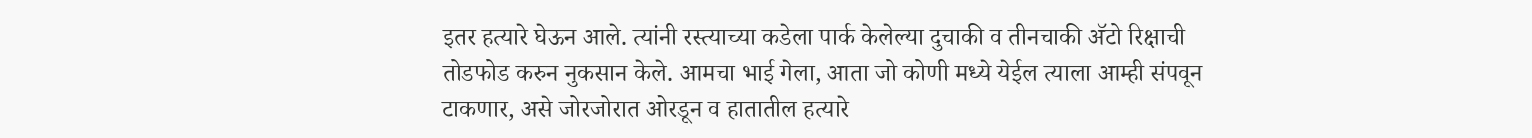इतर हत्यारे घेऊन आले. त्यांनी रस्त्याच्या कडेला पार्क केलेल्या दुचाकी व तीनचाकी अ‍ॅटो रिक्षाची तोडफोड करुन नुकसान केले. आमचा भाई गेला, आता जो कोणी मध्ये येईल त्याला आम्ही संपवून टाकणार, असे जोरजोरात ओरडून व हातातील हत्यारे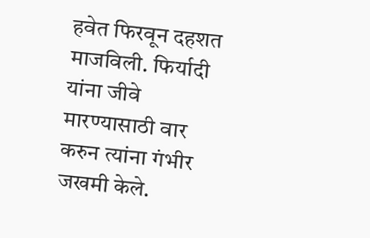हवेत फिरवून दहशत माजविली. फिर्यादी यांना जीवे मारण्यासाठी वार करुन त्यांना गंभीर जखमी केले.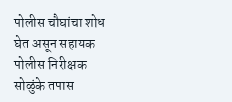पोलीस चौघांचा शोध घेत असून सहायक पोलीस निरीक्षक सोळुंके तपास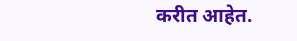करीत आहेत.